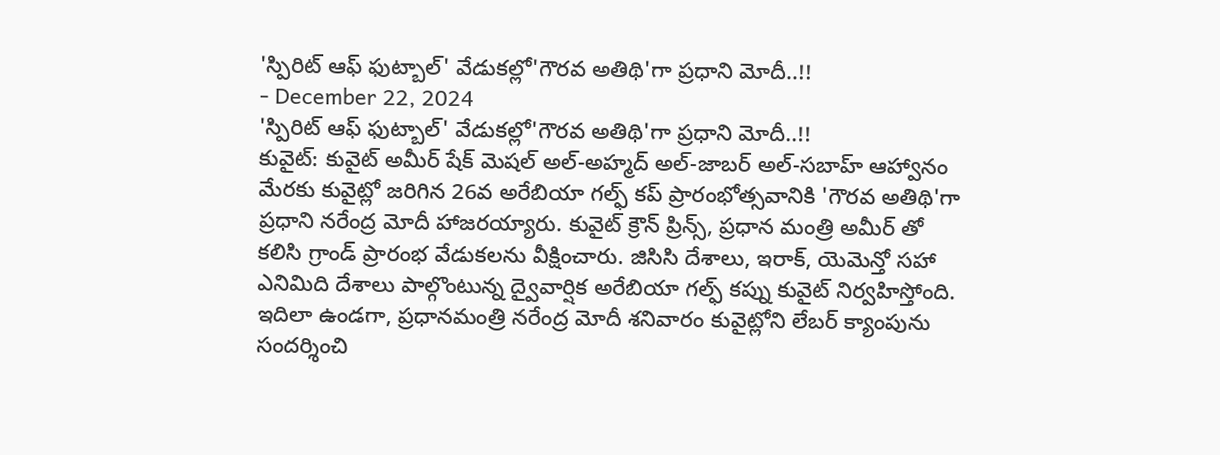'స్పిరిట్ ఆఫ్ ఫుట్బాల్' వేడుకల్లో'గౌరవ అతిథి'గా ప్రధాని మోదీ..!!
- December 22, 2024
'స్పిరిట్ ఆఫ్ ఫుట్బాల్' వేడుకల్లో'గౌరవ అతిథి'గా ప్రధాని మోదీ..!!
కువైట్: కువైట్ అమీర్ షేక్ మెషల్ అల్-అహ్మద్ అల్-జాబర్ అల్-సబాహ్ ఆహ్వానం మేరకు కువైట్లో జరిగిన 26వ అరేబియా గల్ఫ్ కప్ ప్రారంభోత్సవానికి 'గౌరవ అతిథి'గా ప్రధాని నరేంద్ర మోదీ హాజరయ్యారు. కువైట్ క్రౌన్ ప్రిన్స్, ప్రధాన మంత్రి అమీర్ తో కలిసి గ్రాండ్ ప్రారంభ వేడుకలను వీక్షించారు. జిసిసి దేశాలు, ఇరాక్, యెమెన్తో సహా ఎనిమిది దేశాలు పాల్గొంటున్న ద్వైవార్షిక అరేబియా గల్ఫ్ కప్ను కువైట్ నిర్వహిస్తోంది.
ఇదిలా ఉండగా, ప్రధానమంత్రి నరేంద్ర మోదీ శనివారం కువైట్లోని లేబర్ క్యాంపును సందర్శించి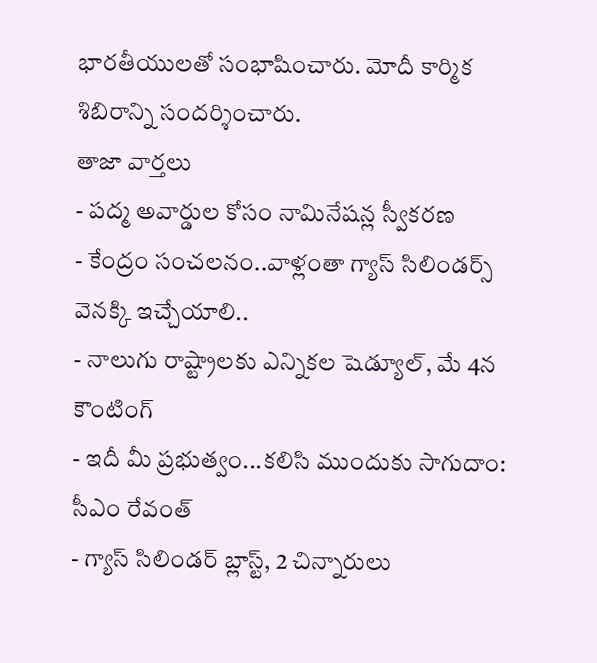భారతీయులతో సంభాషించారు. మోదీ కార్మిక శిబిరాన్ని సందర్శించారు.
తాజా వార్తలు
- పద్మ అవార్డుల కోసం నామినేషన్ల స్వీకరణ
- కేంద్రం సంచలనం..వాళ్లంతా గ్యాస్ సిలిండర్స్ వెనక్కి ఇచ్చేయాలి..
- నాలుగు రాష్ట్రాలకు ఎన్నికల షెడ్యూల్, మే 4న కౌంటింగ్
- ఇదీ మీ ప్రభుత్వం...కలిసి ముందుకు సాగుదాం: సీఎం రేవంత్
- గ్యాస్ సిలిండర్ బ్లాస్ట్, 2 చిన్నారులు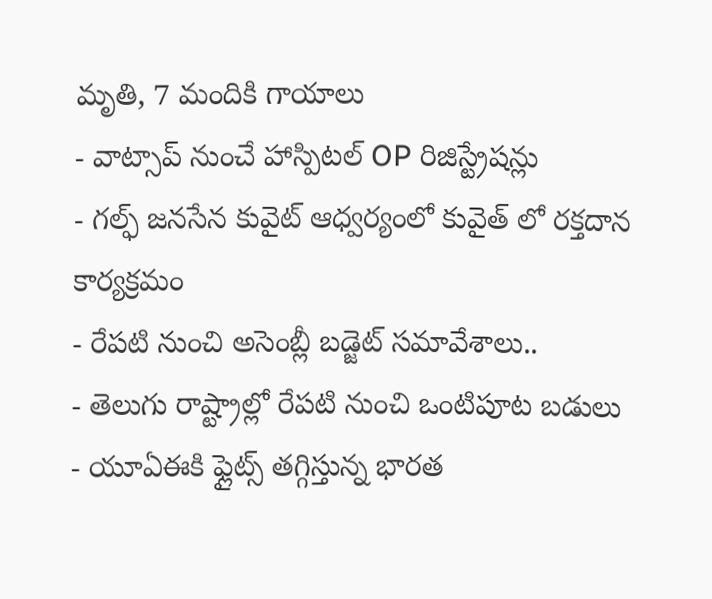మృతి, 7 మందికి గాయాలు
- వాట్సాప్ నుంచే హాస్పిటల్ OP రిజిస్ట్రేషన్లు
- గల్ఫ్ జనసేన కువైట్ ఆధ్వర్యంలో కువైత్ లో రక్తదాన కార్యక్రమం
- రేపటి నుంచి అసెంబ్లీ బడ్జెట్ సమావేశాలు..
- తెలుగు రాష్ట్రాల్లో రేపటి నుంచి ఒంటిపూట బడులు
- యూఏఈకి ఫ్లైట్స్ తగ్గిస్తున్న భారత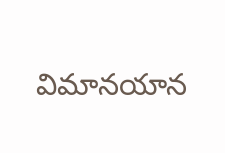విమానయాన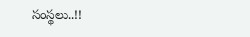సంస్థలు..!!